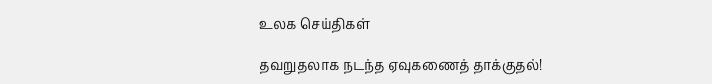உலக செய்திகள்

தவறுதலாக நடந்த ஏவுகணைத் தாக்குதல்!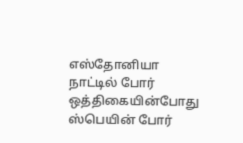எஸ்தோனியா நாட்டில் போர் ஒத்திகையின்போது ஸ்பெயின் போர்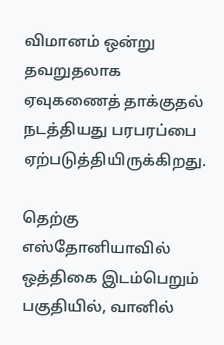விமானம் ஒன்று தவறுதலாக ஏவுகணைத் தாக்குதல் நடத்தியது பரபரப்பை ஏற்படுத்தியிருக்கிறது.

தெற்கு எஸ்தோனியாவில் ஒத்திகை இடம்பெறும் பகுதியில், வானில்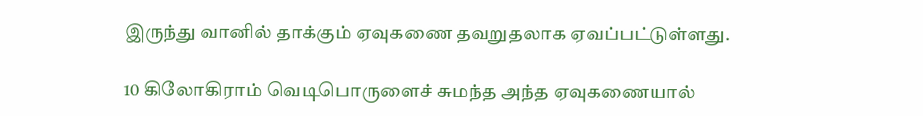இருந்து வானில் தாக்கும் ஏவுகணை தவறுதலாக ஏவப்பட்டுள்ளது.

10 கிலோகிராம் வெடிபொருளைச் சுமந்த அந்த ஏவுகணையால்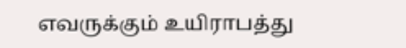எவருக்கும் உயிராபத்து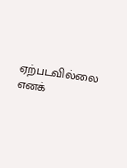ஏற்படவில்லை எனக்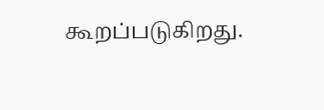கூறப்படுகிறது.